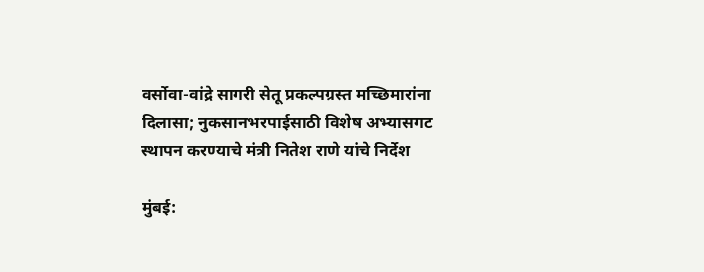वर्सोवा-वांद्रे सागरी सेतू प्रकल्पग्रस्त मच्छिमारांना दिलासा; नुकसानभरपाईसाठी विशेष अभ्यासगट स्थापन करण्याचे मंत्री नितेश राणे यांचे निर्देश

मुंबई: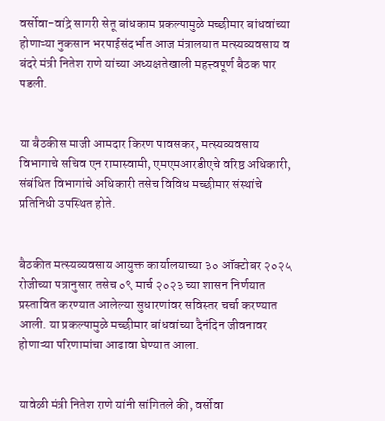वर्सोवा-वांद्रे सागरी सेतू बांधकाम प्रकल्पामुळे मच्छीमार बांधवांच्या होणाऱ्या नुकसान भरपाईसंदर्भात आज मंत्रालयात मत्स्यव्यवसाय व बंदरे मंत्री नितेश राणे यांच्या अध्यक्षतेखाली महत्त्वपूर्ण बैठक पार पडली.


या बैठकीस माजी आमदार किरण पावसकर, मत्स्यव्यवसाय विभागाचे सचिव एन रामास्वामी, एमएमआरडीएचे वरिष्ठ अधिकारी, संबंधित विभागांचे अधिकारी तसेच विविध मच्छीमार संस्थांचे प्रतिनिधी उपस्थित होते.


बैठकीत मत्स्यव्यवसाय आयुक्त कार्यालयाच्या ३० ऑक्टोबर २०२५ रोजीच्या पत्रानुसार तसेच ०९ मार्च २०२३ च्या शासन निर्णयात प्रस्तावित करण्यात आलेल्या सुधारणांवर सविस्तर चर्चा करण्यात आली. या प्रकल्पामुळे मच्छीमार बांधवांच्या दैनंदिन जीवनावर होणाऱ्या परिणामांचा आढावा घेण्यात आला.


यावेळी मंत्री नितेश राणे यांनी सांगितले की, वर्सोवा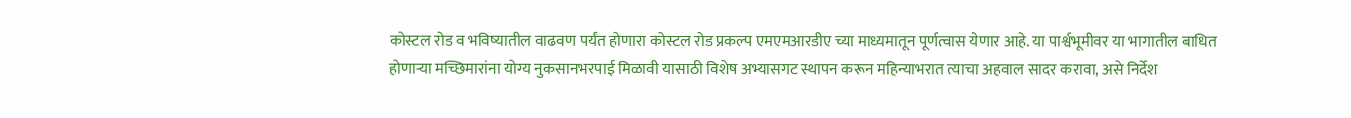कोस्टल रोड व भविष्यातील वाढवण पर्यंत होणारा कोस्टल रोड प्रकल्प एमएमआरडीए च्या माध्यमातून पूर्णत्वास येणार आहे. या पार्श्वभूमीवर या भागातील बाधित होणाऱ्या मच्छिमारांना योग्य नुकसानभरपाई मिळावी यासाठी विशेष अभ्यासगट स्थापन करून महिन्याभरात त्याचा अहवाल सादर करावा, असे निर्देश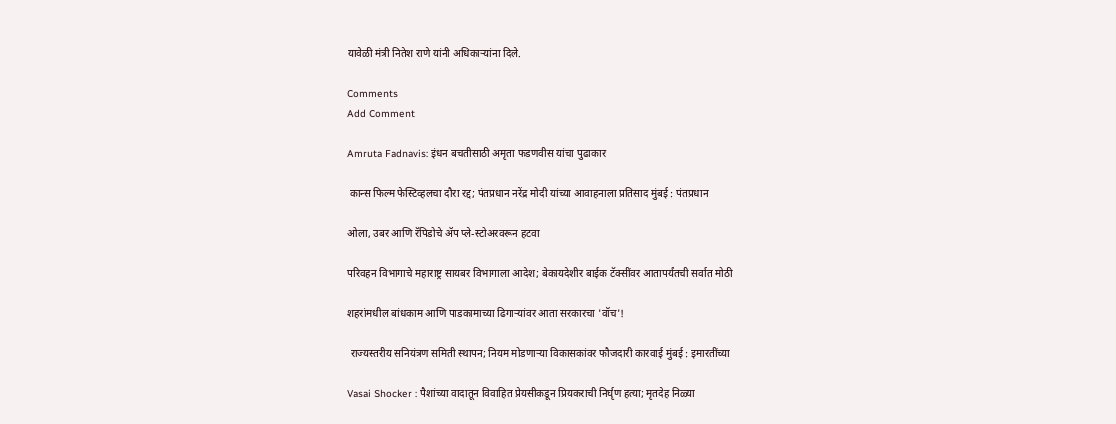यावेळी मंत्री नितेश राणे यांनी अधिकाऱ्यांना दिले.

Comments
Add Comment

Amruta Fadnavis: इंधन बचतीसाठी अमृता फडणवीस यांचा पुढाकार

 कान्स फिल्म फेस्टिव्हलचा दौरा रद्द; पंतप्रधान नरेंद्र मोदी यांच्या आवाहनाला प्रतिसाद मुंबई : पंतप्रधान

ओला, उबर आणि रॅपिडोचे ॲप प्ले-स्टोअरवरून हटवा

परिवहन विभागाचे महाराष्ट्र सायबर विभागाला आदेश; बेकायदेशीर बाईक टॅक्सींवर आतापर्यंतची सर्वात मोठी

शहरांमधील बांधकाम आणि पाडकामाच्या ढिगाऱ्यांवर आता सरकारचा 'वॉच'!

 राज्यस्तरीय सनियंत्रण समिती स्थापन; नियम मोडणाऱ्या विकासकांवर फौजदारी कारवाई मुंबई : इमारतींच्या

Vasai Shocker : पैशांच्या वादातून विवाहित प्रेयसीकडून प्रियकराची निर्घृण हत्या; मृतदेह निळ्या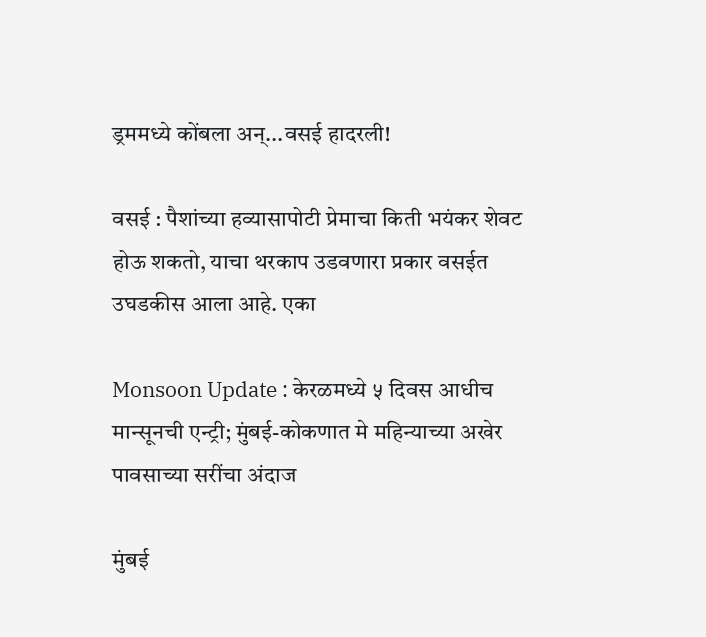ड्रममध्ये कोंबला अन्...वसई हादरली!

वसई : पैशांच्या हव्यासापोटी प्रेमाचा किती भयंकर शेवट होऊ शकतो, याचा थरकाप उडवणारा प्रकार वसईत उघडकीस आला आहे. एका

Monsoon Update : केरळमध्ये ५ दिवस आधीच मान्सूनची एन्ट्री; मुंबई-कोकणात मे महिन्याच्या अखेर पावसाच्या सरींचा अंदाज

मुंबई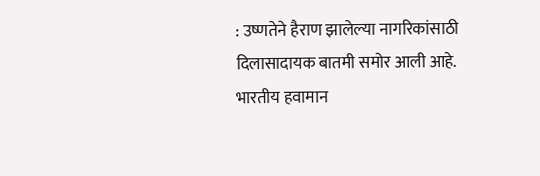: उष्णतेने हैराण झालेल्या नागरिकांसाठी दिलासादायक बातमी समोर आली आहे. भारतीय हवामान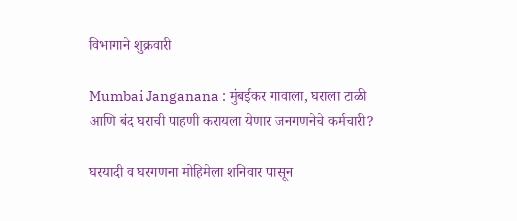विभागाने शुक्रवारी

Mumbai Janganana : मुंबईकर गावाला, घराला टाळी आणि बंद घराची पाहणी करायला येणार जनगणनेचे कर्मचारी?

घरयादी व घरगणना मोहिमेला शनिवार पासून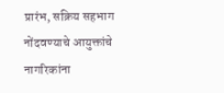प्रारंभ, सक्रिय सहभाग नोंदवण्याचे आयुक्तांचे नागरिकांना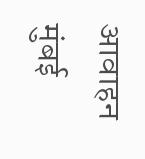आवाहन मुंबई